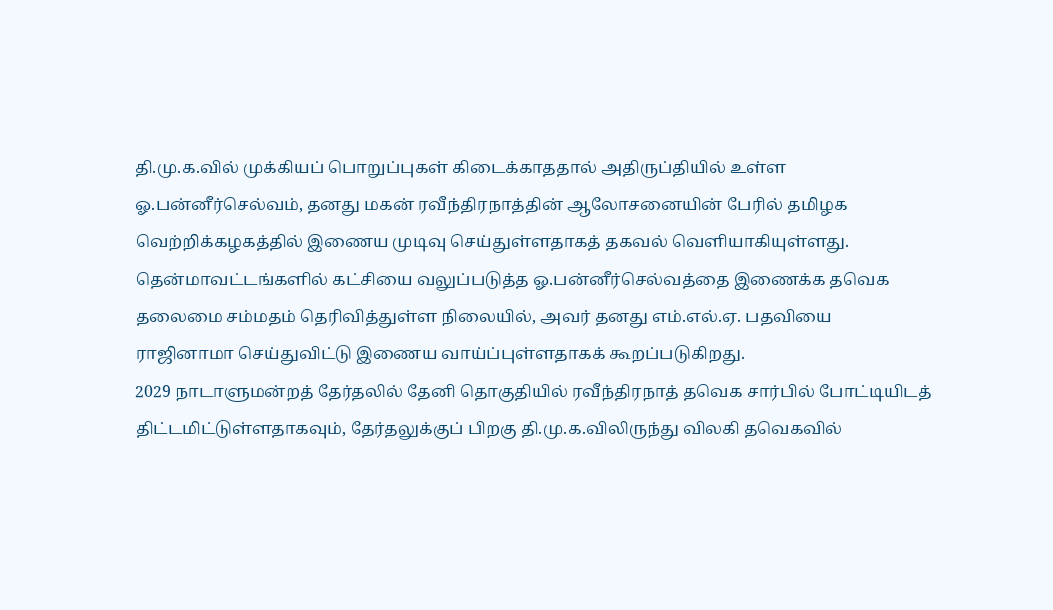தி.மு.க.வில் முக்கியப் பொறுப்புகள் கிடைக்காததால் அதிருப்தியில் உள்ள ஓ.பன்னீர்செல்வம், தனது மகன் ரவீந்திரநாத்தின் ஆலோசனையின் பேரில் தமிழக வெற்றிக்கழகத்தில் இணைய முடிவு செய்துள்ளதாகத் தகவல் வெளியாகியுள்ளது.
தென்மாவட்டங்களில் கட்சியை வலுப்படுத்த ஓ.பன்னீர்செல்வத்தை இணைக்க தவெக தலைமை சம்மதம் தெரிவித்துள்ள நிலையில், அவர் தனது எம்.எல்.ஏ. பதவியை ராஜினாமா செய்துவிட்டு இணைய வாய்ப்புள்ளதாகக் கூறப்படுகிறது.
2029 நாடாளுமன்றத் தேர்தலில் தேனி தொகுதியில் ரவீந்திரநாத் தவெக சார்பில் போட்டியிடத் திட்டமிட்டுள்ளதாகவும், தேர்தலுக்குப் பிறகு தி.மு.க.விலிருந்து விலகி தவெகவில்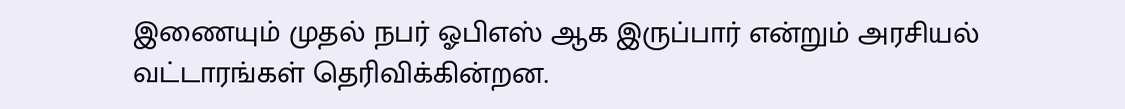இணையும் முதல் நபர் ஓபிஎஸ் ஆக இருப்பார் என்றும் அரசியல் வட்டாரங்கள் தெரிவிக்கின்றன.